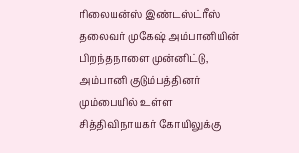ரிலையன்ஸ் இண்டஸ்ட்ரீஸ் தலைவர் முகேஷ் அம்பானியின் பிறந்தநாளை முன்னிட்டு, அம்பானி குடும்பத்தினர் மும்பையில் உள்ள சித்திவிநாயகர் கோயிலுக்கு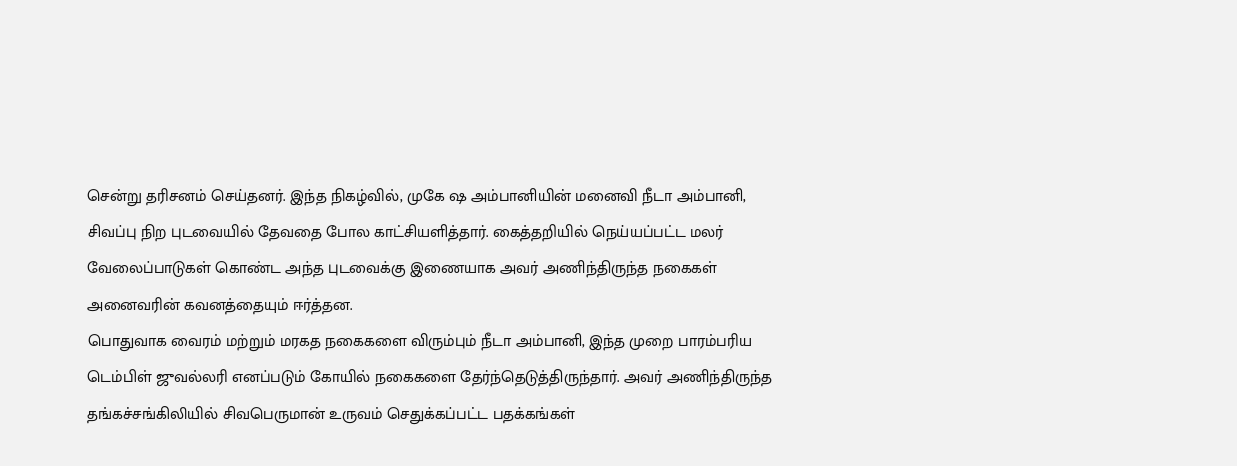சென்று தரிசனம் செய்தனர். இந்த நிகழ்வில், முகே ஷ அம்பானியின் மனைவி நீடா அம்பானி, சிவப்பு நிற புடவையில் தேவதை போல காட்சியளித்தார். கைத்தறியில் நெய்யப்பட்ட மலர் வேலைப்பாடுகள் கொண்ட அந்த புடவைக்கு இணையாக அவர் அணிந்திருந்த நகைகள் அனைவரின் கவனத்தையும் ஈர்த்தன.
பொதுவாக வைரம் மற்றும் மரகத நகைகளை விரும்பும் நீடா அம்பானி, இந்த முறை பாரம்பரிய டெம்பிள் ஜுவல்லரி எனப்படும் கோயில் நகைகளை தேர்ந்தெடுத்திருந்தார். அவர் அணிந்திருந்த தங்கச்சங்கிலியில் சிவபெருமான் உருவம் செதுக்கப்பட்ட பதக்கங்கள்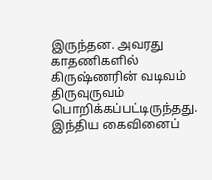இருந்தன. அவரது காதணிகளில் கிருஷ்ணரின் வடிவம் திருவுருவம் பொறிக்கப்பட்டிருந்தது.
இந்திய கைவினைப்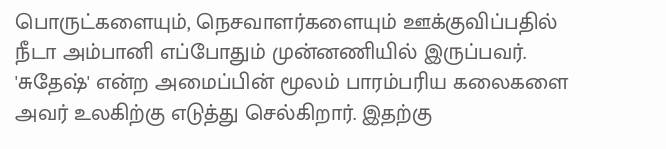பொருட்களையும், நெசவாளர்களையும் ஊக்குவிப்பதில் நீடா அம்பானி எப்போதும் முன்னணியில் இருப்பவர். 'சுதேஷ்' என்ற அமைப்பின் மூலம் பாரம்பரிய கலைகளை அவர் உலகிற்கு எடுத்து செல்கிறார். இதற்கு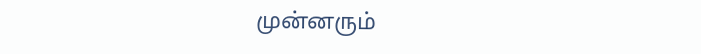முன்னரும்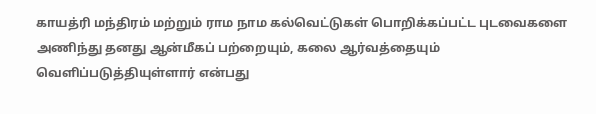காயத்ரி மந்திரம் மற்றும் ராம நாம கல்வெட்டுகள் பொறிக்கப்பட்ட புடவைகளை அணிந்து தனது ஆன்மீகப் பற்றையும், கலை ஆர்வத்தையும் வெளிப்படுத்தியுள்ளார் என்பது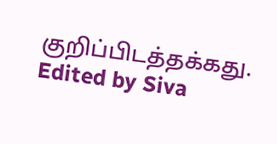குறிப்பிடத்தக்கது.
Edited by Siva